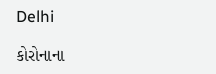Delhi

કોરોનાના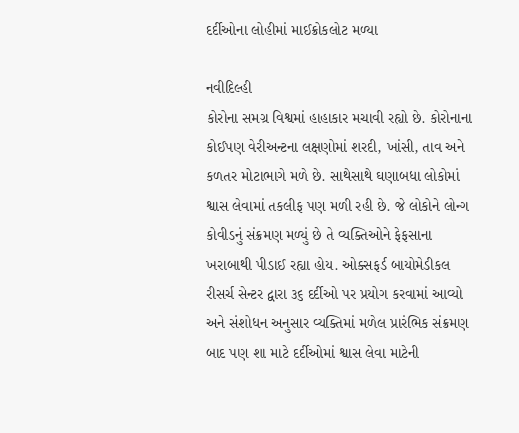દર્દીઓના લોહીમાં માઈક્રોકલોટ મળ્યા

નવીદિલ્હી
કોરોના સમગ્ર વિશ્વમાં હાહાકાર મચાવી રહ્યો છે. કોરોનાના કોઈપણ વેરીઅન્ટના લક્ષણોમાં શરદી, ખાંસી, તાવ અને કળતર મોટાભાગે મળે છે. સાથેસાથે ઘણાબધા લોકોમાં શ્વાસ લેવામાં તકલીફ પણ મળી રહી છે. જે લોકોને લોન્ગ કોવીડનું સંક્રમણ મળ્યું છે તે વ્યક્તિઓને ફેફસાના ખરાબાથી પીડાઈ રહ્યા હોય. ઓક્સફર્ડ બાયોમેડીકલ રીસર્ચ સેન્ટર દ્વારા ૩૬ દર્દીઓ પર પ્રયોગ કરવામાં આવ્યો અને સંશોધન અનુસાર વ્યક્તિમાં મળેલ પ્રારંભિક સંક્રમણ બાદ પણ શા માટે દર્દીઓમાં શ્વાસ લેવા માટેની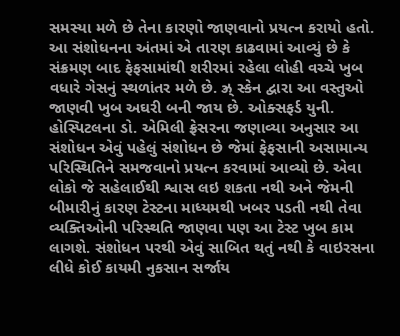સમસ્યા મળે છે તેના કારણો જાણવાનો પ્રયત્ન કરાયો હતો. આ સંશોધનના અંતમાં એ તારણ કાઢવામાં આવ્યું છે કે સંક્રમણ બાદ ફેફસામાંથી શરીરમાં રહેલા લોહી વચ્ચે ખુબ વધારે ગેસનું સ્થળાંતર મળે છે. ઝ્ર્‌ સ્કેન દ્વારા આ વસ્તુઓ જાણવી ખુબ અઘરી બની જાય છે. ઓક્સફર્ડ યુની. હોસ્પિટલના ડો. એમિલી ફ્રેસરના જણાવ્યા અનુસાર આ સંશોધન એવું પહેલું સંશોધન છે જેમાં ફેફસાની અસામાન્ય પરિસ્થિતિને સમજવાનો પ્રયત્ન કરવામાં આવ્યો છે. એવા લોકો જે સહેલાઈથી શ્વાસ લઇ શકતા નથી અને જેમની બીમારીનું કારણ ટેસ્ટના માધ્યમથી ખબર પડતી નથી તેવા વ્યક્તિઓની પરિસ્થતિ જાણવા પણ આ ટેસ્ટ ખુબ કામ લાગશે. સંશોધન પરથી એવું સાબિત થતું નથી કે વાઇરસના લીધે કોઈ કાયમી નુકસાન સર્જાય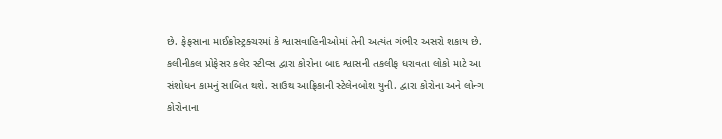છે. ફેફસાના માઈક્રોસ્ટ્રક્ચરમાં કે શ્વાસવાહિનીઓમાં તેની અત્યંત ગંભીર અસરો શકાય છે. કલીનીકલ પ્રોફેસર કલેર સ્ટીવ્સ દ્વારા કોરોના બાદ શ્વાસની તકલીફ ધરાવતા લોકો માટે આ સંશોધન કામનું સાબિત થશે. સાઉથ આફ્રિકાની સ્ટેલેનબોશ યુની. દ્વારા કોરોના અને લોન્ગ કોરોનાના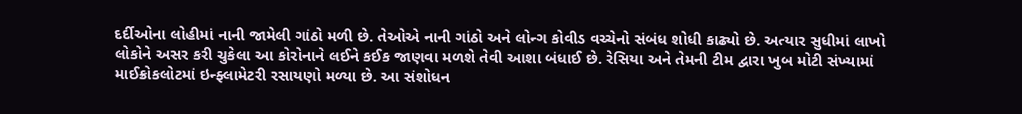દર્દીઓના લોહીમાં નાની જામેલી ગાંઠો મળી છે. તેઓએ નાની ગાંઠો અને લોન્ગ કોવીડ વચ્ચેનો સંબંધ શોધી કાઢ્યો છે. અત્યાર સુધીમાં લાખો લોકોને અસર કરી ચુકેલા આ કોરોનાને લઈને કઈક જાણવા મળશે તેવી આશા બંધાઈ છે. રેસિયા અને તેમની ટીમ દ્વારા ખુબ મોટી સંખ્યામાં માઈક્રોકલોટમાં ઇન્ફ્લામેટરી રસાયણો મળ્યા છે. આ સંશોધન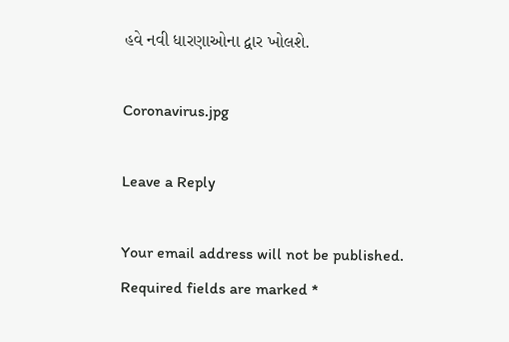હવે નવી ધારણાઓના દ્વાર ખોલશે.

Coronavirus.jpg

Leave a Reply

Your email address will not be published. Required fields are marked *